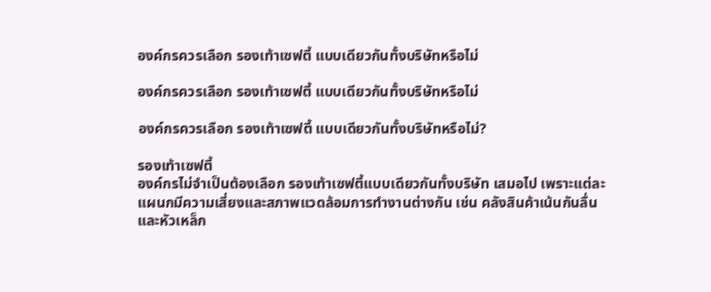องค์กรควรเลือก รองเท้าเซฟตี้ แบบเดียวกันทั้งบริษัทหรือไม่

องค์กรควรเลือก รองเท้าเซฟตี้ แบบเดียวกันทั้งบริษัทหรือไม่

องค์กรควรเลือก รองเท้าเซฟตี้ แบบเดียวกันทั้งบริษัทหรือไม่?

รองเท้าเซฟตี้
องค์กรไม่จำเป็นต้องเลือก รองเท้าเซฟตี้แบบเดียวกันทั้งบริษัท เสมอไป เพราะแต่ละแผนกมีความเสี่ยงและสภาพแวดล้อมการทำงานต่างกัน เช่น คลังสินค้าเน้นกันลื่นและหัวเหล็ก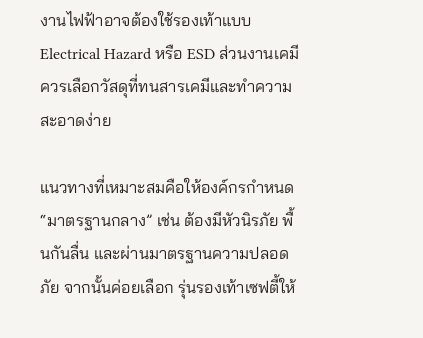งานไฟฟ้าอาจต้องใช้รองเท้าแบบ Electrical Hazard หรือ ESD ส่วนงานเคมีควรเลือกวัสดุที่ทนสารเคมีและทำความสะอาดง่าย

แนวทางที่เหมาะสมคือให้องค์กรกำหนด “มาตรฐานกลาง” เช่น ต้องมีหัวนิรภัย พื้นกันลื่น และผ่านมาตรฐานความปลอดภัย จากนั้นค่อยเลือก รุ่นรองเท้าเซฟตี้ให้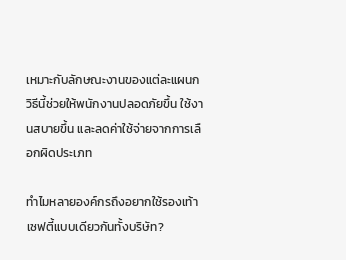เหมาะกับลักษณะงานของแต่ละแผนก วิธีนี้ช่วยให้พนักงานปลอดภัยขึ้น ใช้งานสบายขึ้น และลดค่าใช้จ่ายจากการเลือกผิดประเภท

ทำไมหลายองค์กรถึงอยากใช้รองเท้าเซฟตี้แบบเดียวกันทั้งบริษัท?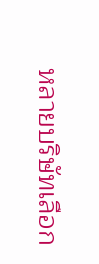หลายบริษัทเลือก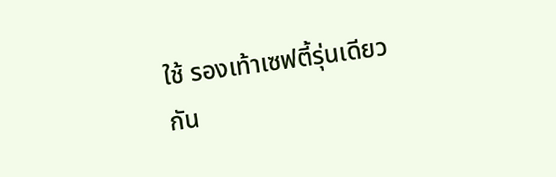ใช้ รองเท้าเซฟตี้รุ่นเดียวกัน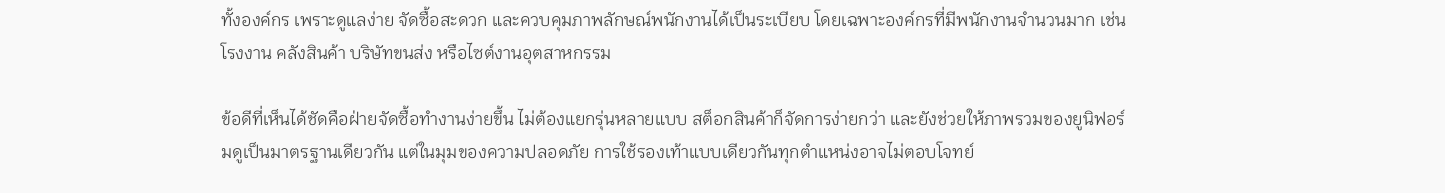ทั้งองค์กร เพราะดูแลง่าย จัดซื้อสะดวก และควบคุมภาพลักษณ์พนักงานได้เป็นระเบียบ โดยเฉพาะองค์กรที่มีพนักงานจำนวนมาก เช่น โรงงาน คลังสินค้า บริษัทขนส่ง หรือไซต์งานอุตสาหกรรม

ข้อดีที่เห็นได้ชัดคือฝ่ายจัดซื้อทำงานง่ายขึ้น ไม่ต้องแยกรุ่นหลายแบบ สต็อกสินค้าก็จัดการง่ายกว่า และยังช่วยให้ภาพรวมของยูนิฟอร์มดูเป็นมาตรฐานเดียวกัน แต่ในมุมของความปลอดภัย การใช้รองเท้าแบบเดียวกันทุกตำแหน่งอาจไม่ตอบโจทย์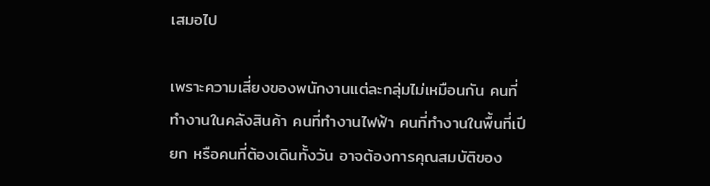เสมอไป

เพราะความเสี่ยงของพนักงานแต่ละกลุ่มไม่เหมือนกัน คนที่ทำงานในคลังสินค้า คนที่ทำงานไฟฟ้า คนที่ทำงานในพื้นที่เปียก หรือคนที่ต้องเดินทั้งวัน อาจต้องการคุณสมบัติของ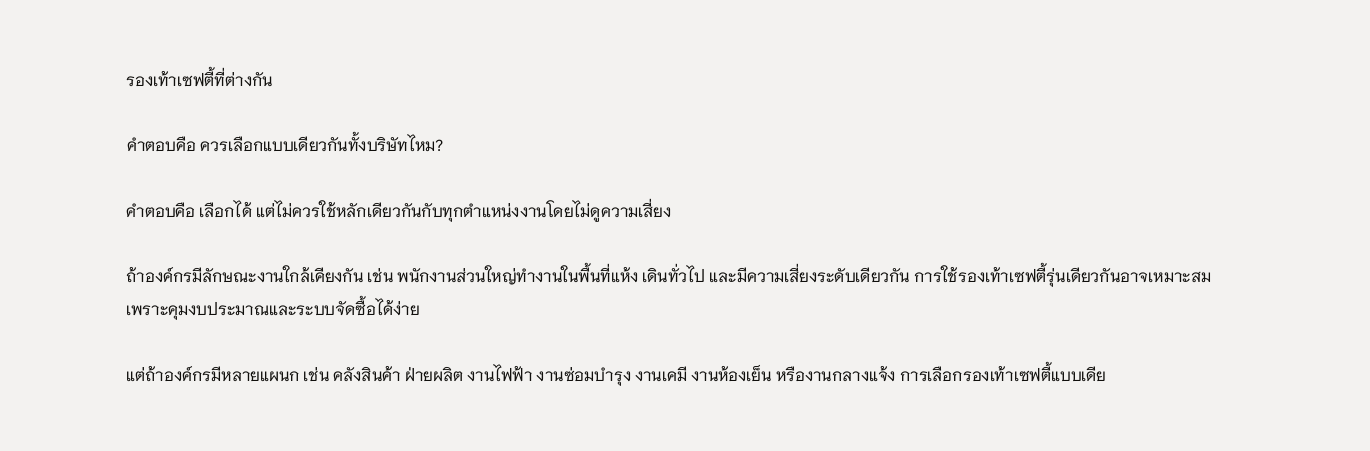รองเท้าเซฟตี้ที่ต่างกัน

คำตอบคือ ควรเลือกแบบเดียวกันทั้งบริษัทไหม?

คำตอบคือ เลือกได้ แต่ไม่ควรใช้หลักเดียวกันกับทุกตำแหน่งงานโดยไม่ดูความเสี่ยง

ถ้าองค์กรมีลักษณะงานใกล้เคียงกัน เช่น พนักงานส่วนใหญ่ทำงานในพื้นที่แห้ง เดินทั่วไป และมีความเสี่ยงระดับเดียวกัน การใช้รองเท้าเซฟตี้รุ่นเดียวกันอาจเหมาะสม เพราะคุมงบประมาณและระบบจัดซื้อได้ง่าย

แต่ถ้าองค์กรมีหลายแผนก เช่น คลังสินค้า ฝ่ายผลิต งานไฟฟ้า งานซ่อมบำรุง งานเคมี งานห้องเย็น หรืองานกลางแจ้ง การเลือกรองเท้าเซฟตี้แบบเดีย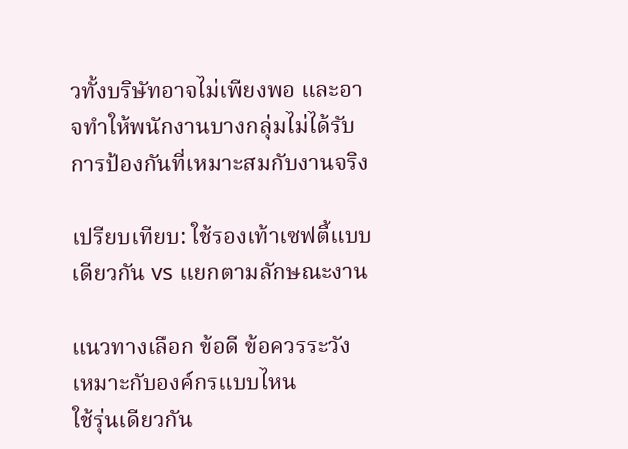วทั้งบริษัทอาจไม่เพียงพอ และอาจทำให้พนักงานบางกลุ่มไม่ได้รับการป้องกันที่เหมาะสมกับงานจริง

เปรียบเทียบ: ใช้รองเท้าเซฟตี้แบบเดียวกัน vs แยกตามลักษณะงาน

แนวทางเลือก ข้อดี ข้อควรระวัง เหมาะกับองค์กรแบบไหน
ใช้รุ่นเดียวกัน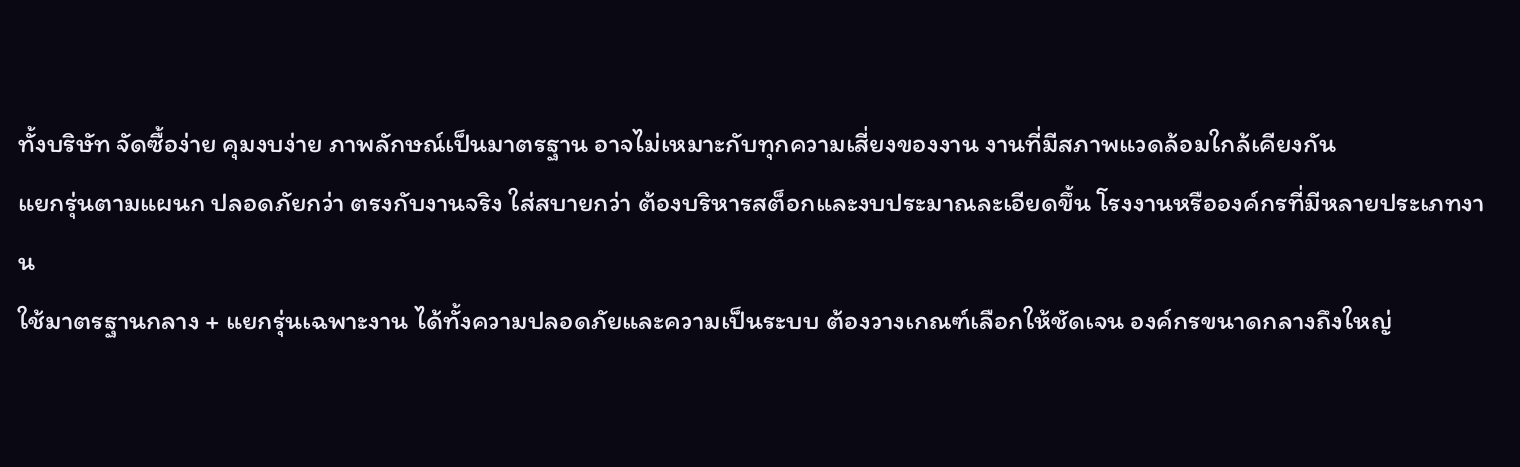ทั้งบริษัท จัดซื้อง่าย คุมงบง่าย ภาพลักษณ์เป็นมาตรฐาน อาจไม่เหมาะกับทุกความเสี่ยงของงาน งานที่มีสภาพแวดล้อมใกล้เคียงกัน
แยกรุ่นตามแผนก ปลอดภัยกว่า ตรงกับงานจริง ใส่สบายกว่า ต้องบริหารสต็อกและงบประมาณละเอียดขึ้น โรงงานหรือองค์กรที่มีหลายประเภทงาน
ใช้มาตรฐานกลาง + แยกรุ่นเฉพาะงาน ได้ทั้งความปลอดภัยและความเป็นระบบ ต้องวางเกณฑ์เลือกให้ชัดเจน องค์กรขนาดกลางถึงใหญ่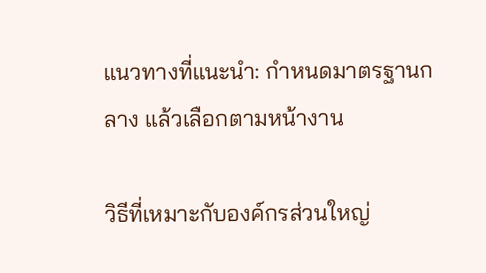แนวทางที่แนะนำ: กำหนดมาตรฐานกลาง แล้วเลือกตามหน้างาน

วิธีที่เหมาะกับองค์กรส่วนใหญ่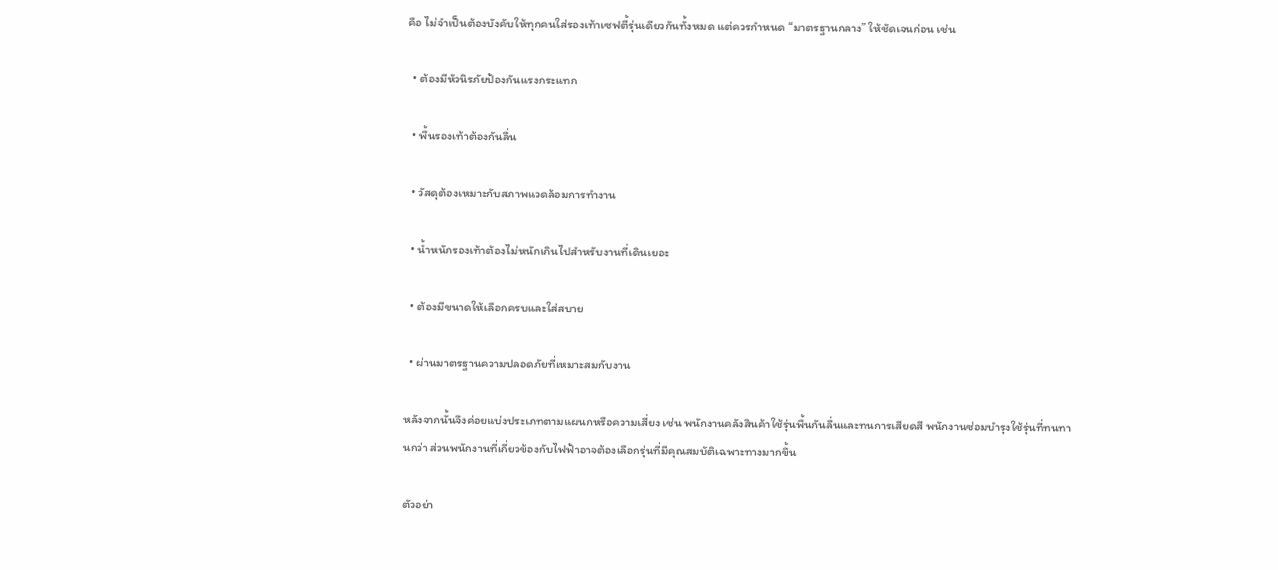คือ ไม่จำเป็นต้องบังคับให้ทุกคนใส่รองเท้าเซฟตี้รุ่นเดียวกันทั้งหมด แต่ควรกำหนด “มาตรฐานกลาง” ให้ชัดเจนก่อน เช่น

  • ต้องมีหัวนิรภัยป้องกันแรงกระแทก

  • พื้นรองเท้าต้องกันลื่น

  • วัสดุต้องเหมาะกับสภาพแวดล้อมการทำงาน

  • น้ำหนักรองเท้าต้องไม่หนักเกินไปสำหรับงานที่เดินเยอะ

  • ต้องมีขนาดให้เลือกครบและใส่สบาย

  • ผ่านมาตรฐานความปลอดภัยที่เหมาะสมกับงาน

หลังจากนั้นจึงค่อยแบ่งประเภทตามแผนกหรือความเสี่ยง เช่น พนักงานคลังสินค้าใช้รุ่นพื้นกันลื่นและทนการเสียดสี พนักงานซ่อมบำรุงใช้รุ่นที่ทนทานกว่า ส่วนพนักงานที่เกี่ยวข้องกับไฟฟ้าอาจต้องเลือกรุ่นที่มีคุณสมบัติเฉพาะทางมากขึ้น

ตัวอย่า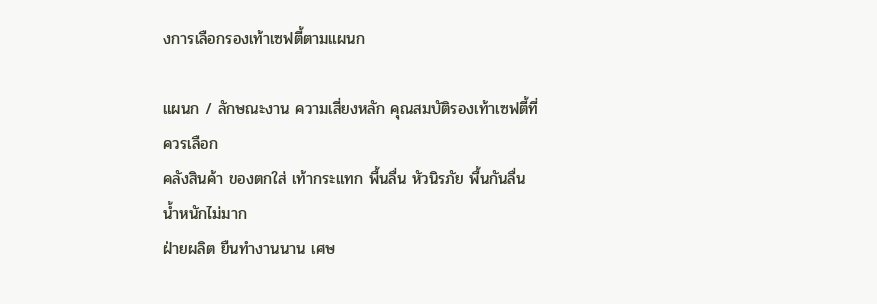งการเลือกรองเท้าเซฟตี้ตามแผนก

แผนก / ลักษณะงาน ความเสี่ยงหลัก คุณสมบัติรองเท้าเซฟตี้ที่ควรเลือก
คลังสินค้า ของตกใส่ เท้ากระแทก พื้นลื่น หัวนิรภัย พื้นกันลื่น น้ำหนักไม่มาก
ฝ่ายผลิต ยืนทำงานนาน เศษ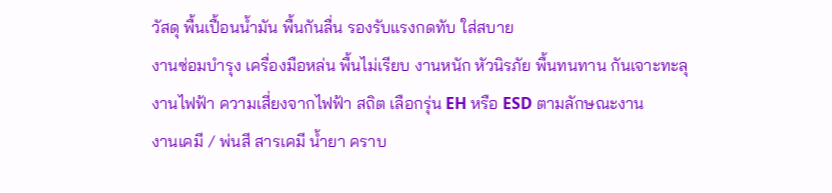วัสดุ พื้นเปื้อนน้ำมัน พื้นกันลื่น รองรับแรงกดทับ ใส่สบาย
งานซ่อมบำรุง เครื่องมือหล่น พื้นไม่เรียบ งานหนัก หัวนิรภัย พื้นทนทาน กันเจาะทะลุ
งานไฟฟ้า ความเสี่ยงจากไฟฟ้า สถิต เลือกรุ่น EH หรือ ESD ตามลักษณะงาน
งานเคมี / พ่นสี สารเคมี น้ำยา คราบ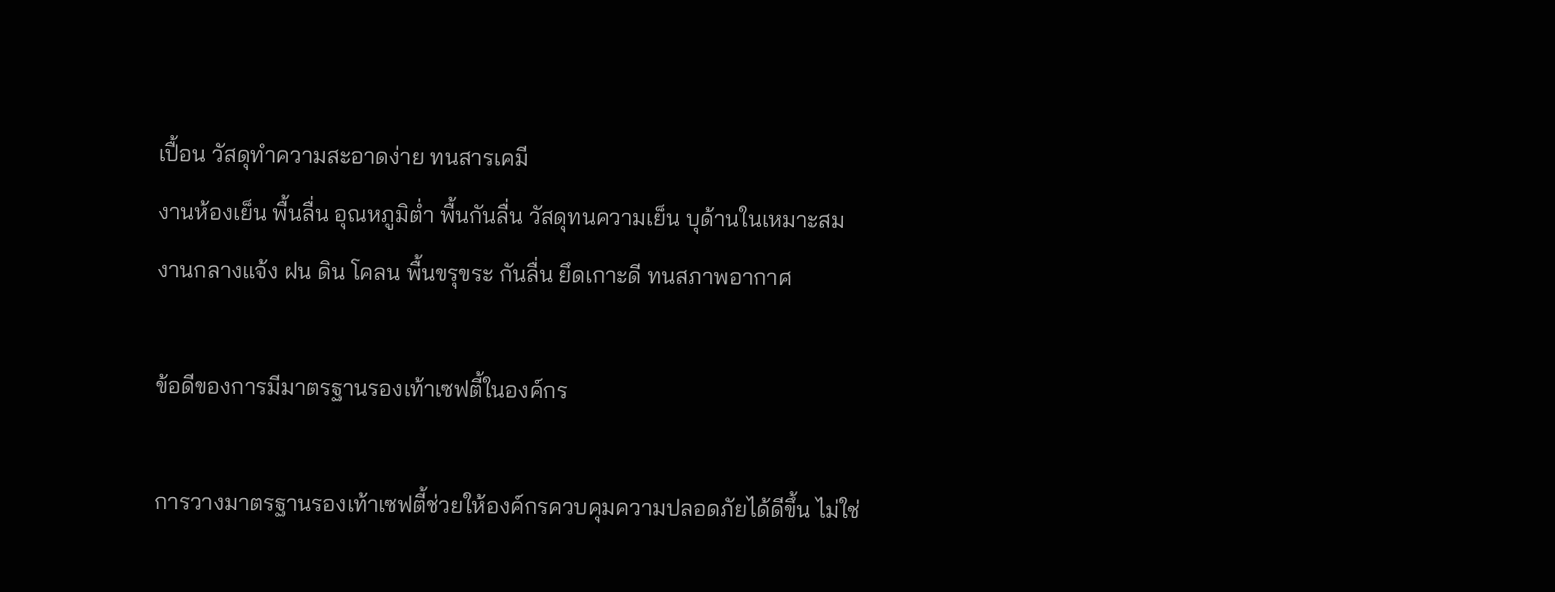เปื้อน วัสดุทำความสะอาดง่าย ทนสารเคมี
งานห้องเย็น พื้นลื่น อุณหภูมิต่ำ พื้นกันลื่น วัสดุทนความเย็น บุด้านในเหมาะสม
งานกลางแจ้ง ฝน ดิน โคลน พื้นขรุขระ กันลื่น ยึดเกาะดี ทนสภาพอากาศ

ข้อดีของการมีมาตรฐานรองเท้าเซฟตี้ในองค์กร

การวางมาตรฐานรองเท้าเซฟตี้ช่วยให้องค์กรควบคุมความปลอดภัยได้ดีขึ้น ไม่ใช่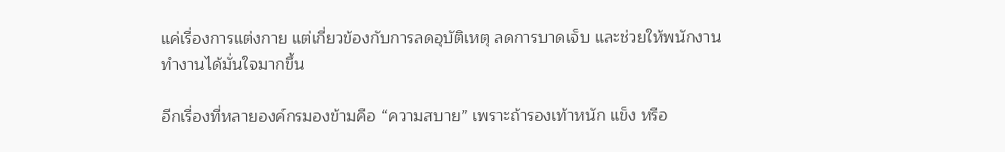แค่เรื่องการแต่งกาย แต่เกี่ยวข้องกับการลดอุบัติเหตุ ลดการบาดเจ็บ และช่วยให้พนักงานทำงานได้มั่นใจมากขึ้น

อีกเรื่องที่หลายองค์กรมองข้ามคือ “ความสบาย” เพราะถ้ารองเท้าหนัก แข็ง หรือ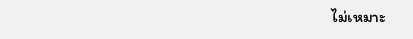ไม่เหมาะ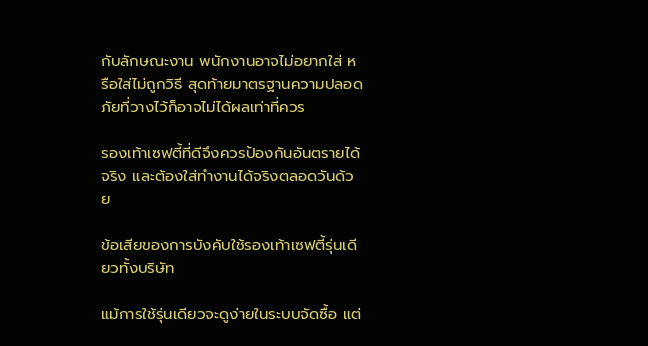กับลักษณะงาน พนักงานอาจไม่อยากใส่ หรือใส่ไม่ถูกวิธี สุดท้ายมาตรฐานความปลอดภัยที่วางไว้ก็อาจไม่ได้ผลเท่าที่ควร

รองเท้าเซฟตี้ที่ดีจึงควรป้องกันอันตรายได้จริง และต้องใส่ทำงานได้จริงตลอดวันด้วย

ข้อเสียของการบังคับใช้รองเท้าเซฟตี้รุ่นเดียวทั้งบริษัท

แม้การใช้รุ่นเดียวจะดูง่ายในระบบจัดซื้อ แต่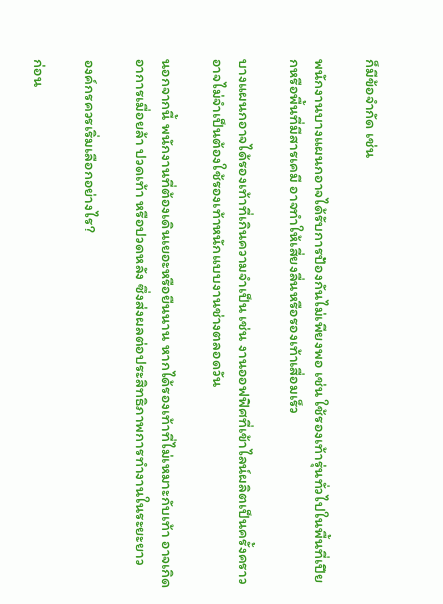ก็มีข้อจำกัด เช่น

พนักงานบางแผนกอาจได้รับการป้องกันไม่เพียงพอ เช่น ใช้รองเท้ารุ่นทั่วไปในพื้นที่เปียกหรือพื้นที่มีสารเคมี อาจทำให้เสี่ยงลื่นหรือรองเท้าเสื่อมเร็ว

บางแผนกอาจได้รองเท้าที่เกินความจำเป็น เช่น งานออฟฟิศที่เข้าไลน์ผลิตเป็นครั้งคราว อาจไม่จำเป็นต้องใช้รองเท้าหนักแบบงานช่างตลอดวัน

นอกจากนี้ พนักงานที่ต้องเดินเยอะหรือยืนนาน หากได้รองเท้าที่ไม่เหมาะกับเท้า อาจเกิดอาการเมื่อยล้า ปวดเท้า หรือปวดหลัง ซึ่งส่งผลต่อประสิทธิภาพการทำงานในระยะยาว

องค์กรควรเริ่มเลือกอย่างไร?

ก่อน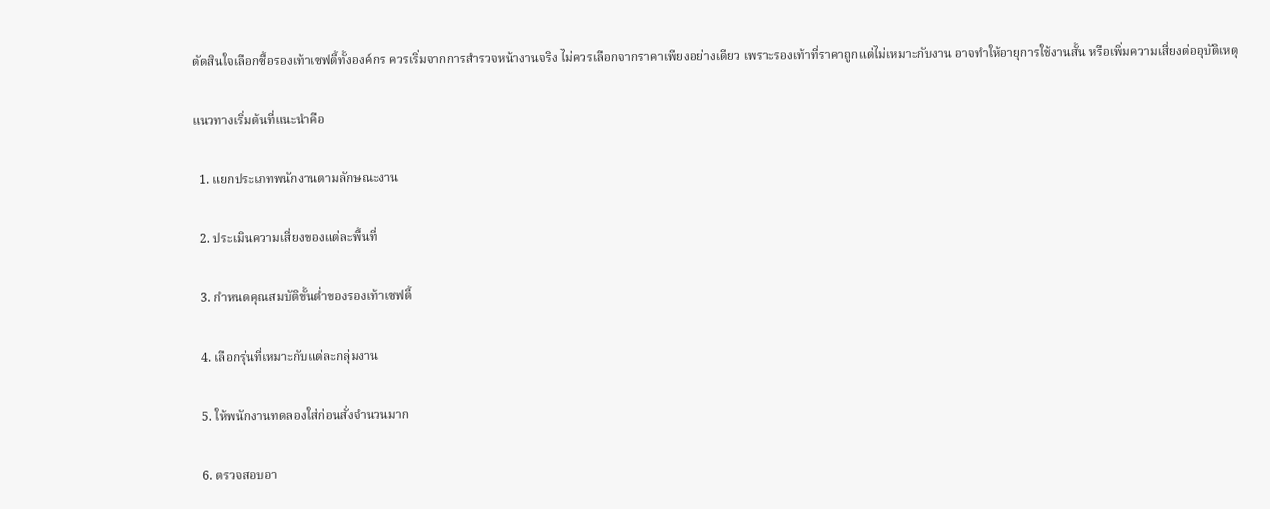ตัดสินใจเลือกซื้อรองเท้าเซฟตี้ทั้งองค์กร ควรเริ่มจากการสำรวจหน้างานจริง ไม่ควรเลือกจากราคาเพียงอย่างเดียว เพราะรองเท้าที่ราคาถูกแต่ไม่เหมาะกับงาน อาจทำให้อายุการใช้งานสั้น หรือเพิ่มความเสี่ยงต่ออุบัติเหตุ

แนวทางเริ่มต้นที่แนะนำคือ

  1. แยกประเภทพนักงานตามลักษณะงาน

  2. ประเมินความเสี่ยงของแต่ละพื้นที่

  3. กำหนดคุณสมบัติขั้นต่ำของรองเท้าเซฟตี้

  4. เลือกรุ่นที่เหมาะกับแต่ละกลุ่มงาน

  5. ให้พนักงานทดลองใส่ก่อนสั่งจำนวนมาก

  6. ตรวจสอบอา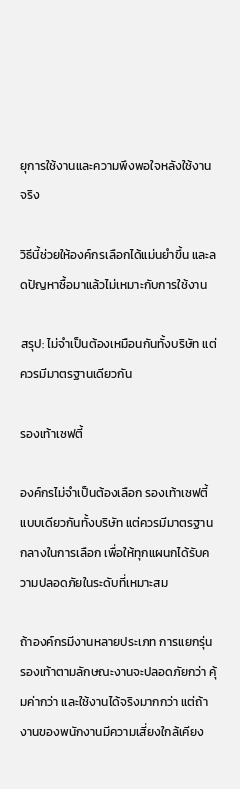ยุการใช้งานและความพึงพอใจหลังใช้งานจริง

วิธีนี้ช่วยให้องค์กรเลือกได้แม่นยำขึ้น และลดปัญหาซื้อมาแล้วไม่เหมาะกับการใช้งาน

สรุป: ไม่จำเป็นต้องเหมือนกันทั้งบริษัท แต่ควรมีมาตรฐานเดียวกัน

รองเท้าเซฟตี้

องค์กรไม่จำเป็นต้องเลือก รองเท้าเซฟตี้แบบเดียวกันทั้งบริษัท แต่ควรมีมาตรฐานกลางในการเลือก เพื่อให้ทุกแผนกได้รับความปลอดภัยในระดับที่เหมาะสม

ถ้าองค์กรมีงานหลายประเภท การแยกรุ่นรองเท้าตามลักษณะงานจะปลอดภัยกว่า คุ้มค่ากว่า และใช้งานได้จริงมากกว่า แต่ถ้างานของพนักงานมีความเสี่ยงใกล้เคียง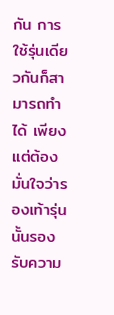กัน การใช้รุ่นเดียวกันก็สามารถทำได้ เพียงแต่ต้องมั่นใจว่ารองเท้ารุ่นนั้นรองรับความ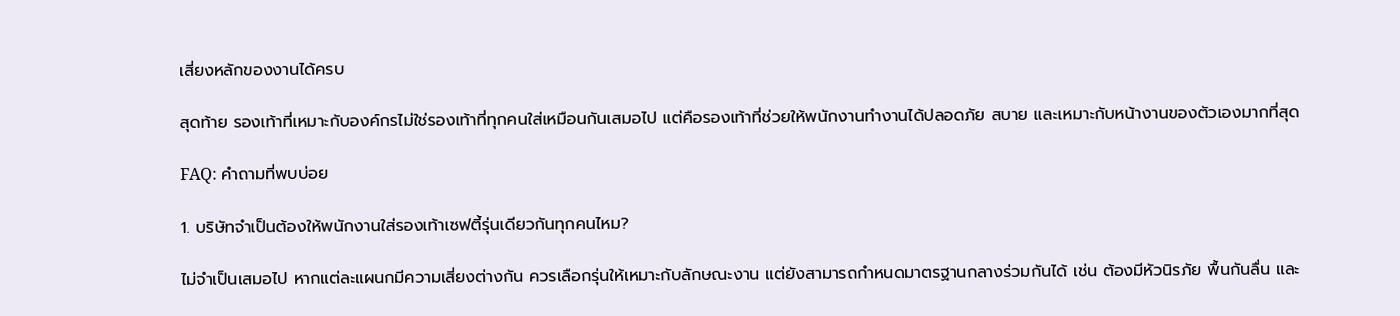เสี่ยงหลักของงานได้ครบ

สุดท้าย รองเท้าที่เหมาะกับองค์กรไม่ใช่รองเท้าที่ทุกคนใส่เหมือนกันเสมอไป แต่คือรองเท้าที่ช่วยให้พนักงานทำงานได้ปลอดภัย สบาย และเหมาะกับหน้างานของตัวเองมากที่สุด

FAQ: คำถามที่พบบ่อย

1. บริษัทจำเป็นต้องให้พนักงานใส่รองเท้าเซฟตี้รุ่นเดียวกันทุกคนไหม?

ไม่จำเป็นเสมอไป หากแต่ละแผนกมีความเสี่ยงต่างกัน ควรเลือกรุ่นให้เหมาะกับลักษณะงาน แต่ยังสามารถกำหนดมาตรฐานกลางร่วมกันได้ เช่น ต้องมีหัวนิรภัย พื้นกันลื่น และ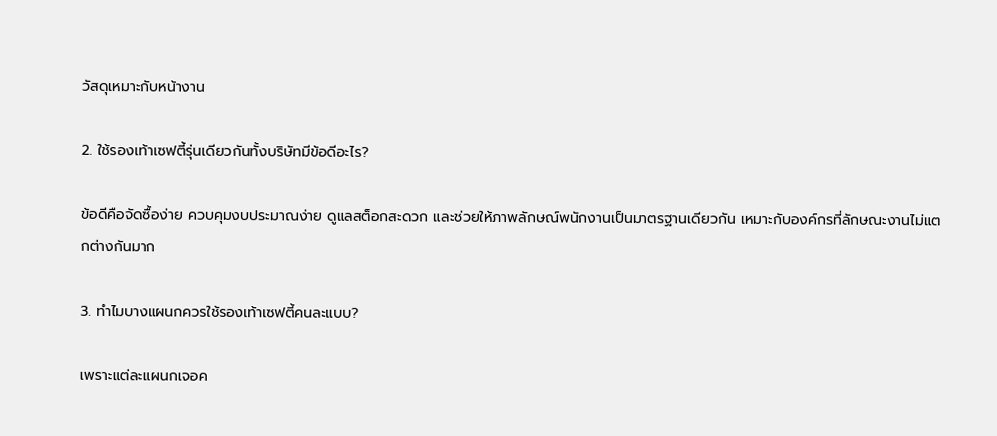วัสดุเหมาะกับหน้างาน

2. ใช้รองเท้าเซฟตี้รุ่นเดียวกันทั้งบริษัทมีข้อดีอะไร?

ข้อดีคือจัดซื้อง่าย ควบคุมงบประมาณง่าย ดูแลสต็อกสะดวก และช่วยให้ภาพลักษณ์พนักงานเป็นมาตรฐานเดียวกัน เหมาะกับองค์กรที่ลักษณะงานไม่แตกต่างกันมาก

3. ทำไมบางแผนกควรใช้รองเท้าเซฟตี้คนละแบบ?

เพราะแต่ละแผนกเจอค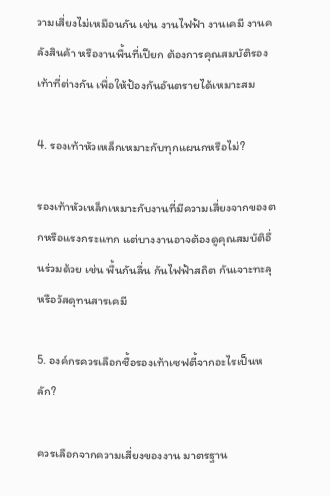วามเสี่ยงไม่เหมือนกัน เช่น งานไฟฟ้า งานเคมี งานคลังสินค้า หรืองานพื้นที่เปียก ต้องการคุณสมบัติรองเท้าที่ต่างกัน เพื่อให้ป้องกันอันตรายได้เหมาะสม

4. รองเท้าหัวเหล็กเหมาะกับทุกแผนกหรือไม่?

รองเท้าหัวเหล็กเหมาะกับงานที่มีความเสี่ยงจากของตกหรือแรงกระแทก แต่บางงานอาจต้องดูคุณสมบัติอื่นร่วมด้วย เช่น พื้นกันลื่น กันไฟฟ้าสถิต กันเจาะทะลุ หรือวัสดุทนสารเคมี

5. องค์กรควรเลือกซื้อรองเท้าเซฟตี้จากอะไรเป็นหลัก?

ควรเลือกจากความเสี่ยงของงาน มาตรฐาน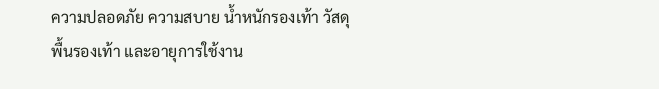ความปลอดภัย ความสบาย น้ำหนักรองเท้า วัสดุ พื้นรองเท้า และอายุการใช้งาน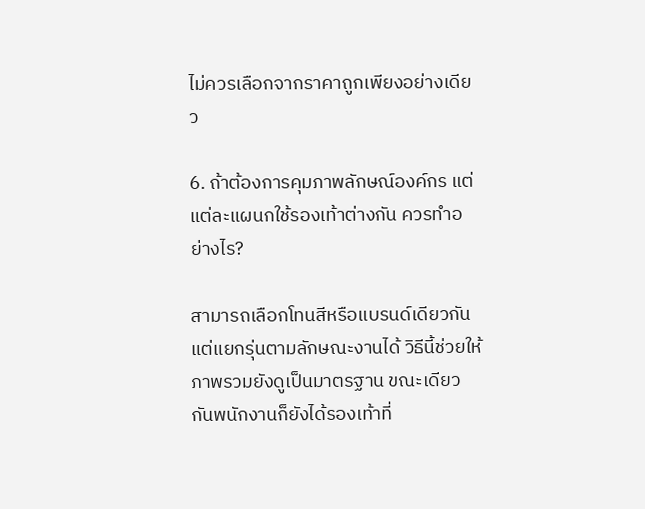ไม่ควรเลือกจากราคาถูกเพียงอย่างเดียว

6. ถ้าต้องการคุมภาพลักษณ์องค์กร แต่แต่ละแผนกใช้รองเท้าต่างกัน ควรทำอย่างไร?

สามารถเลือกโทนสีหรือแบรนด์เดียวกัน แต่แยกรุ่นตามลักษณะงานได้ วิธีนี้ช่วยให้ภาพรวมยังดูเป็นมาตรฐาน ขณะเดียวกันพนักงานก็ยังได้รองเท้าที่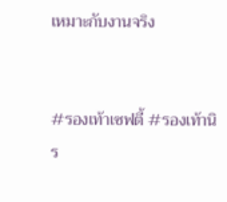เหมาะกับงานจริง


#รองเท้าเซฟตี้ #รองเท้านิร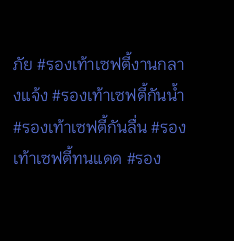ภัย #รองเท้าเซฟตี้งานกลางแจ้ง #รองเท้าเซฟตี้กันน้ำ #รองเท้าเซฟตี้กันลื่น #รองเท้าเซฟตี้ทนแดด #รอง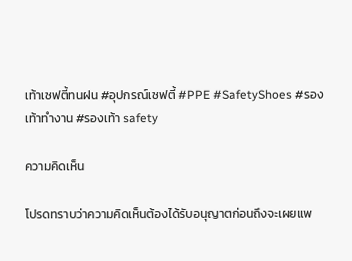เท้าเซฟตี้ทนฝน #อุปกรณ์เซฟตี้ #PPE #SafetyShoes #รองเท้าทำงาน #รองเท้า safety

ความคิดเห็น

โปรดทราบว่าความคิดเห็นต้องได้รับอนุญาตก่อนถึงจะเผยแพ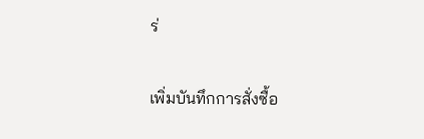ร่

เพิ่มบันทึกการสั่งซื้อ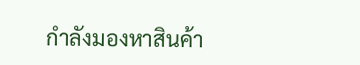กำลังมองหาสินค้า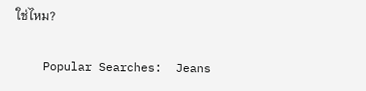ใช่ไหม?

    Popular Searches:  Jeans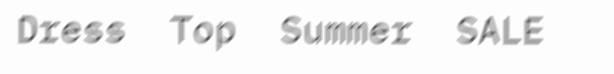Dress  Top  Summer  SALE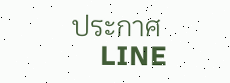ประกาศ
    LINE